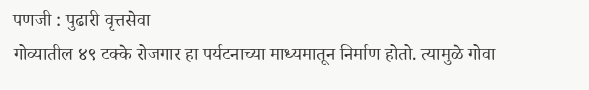पणजी : पुढारी वृत्तसेवा
गोव्यातील ४९ टक्के रोजगार हा पर्यटनाच्या माध्यमातून निर्माण होतो. त्यामुळे गोवा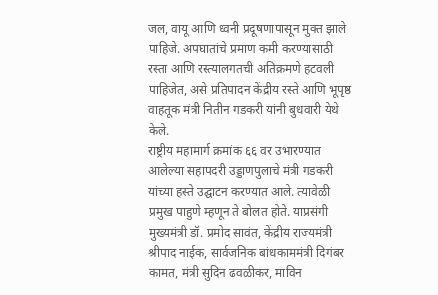जल, वायू आणि ध्वनी प्रदूषणापासून मुक्त झाले पाहिजे. अपघातांचे प्रमाण कमी करण्यासाठी रस्ता आणि रस्त्यालगतची अतिक्रमणे हटवली पाहिजेत, असे प्रतिपादन केंद्रीय रस्ते आणि भूपृष्ठ वाहतूक मंत्री नितीन गडकरी यांनी बुधवारी येथे केले.
राष्ट्रीय महामार्ग क्रमांक ६६ वर उभारण्यात आलेल्या सहापदरी उड्डाणपुलाचे मंत्री गडकरी यांच्या हस्ते उद्घाटन करण्यात आले. त्यावेळी प्रमुख पाहुणे म्हणून ते बोलत होते. याप्रसंगी मुख्यमंत्री डॉ. प्रमोद सावंत, केंद्रीय राज्यमंत्री श्रीपाद नाईक, सार्वजनिक बांधकाममंत्री दिगंबर कामत, मंत्री सुदिन ढवळीकर, माविन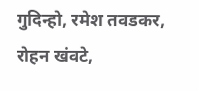गुदिन्हो, रमेश तवडकर, रोहन खंवटे,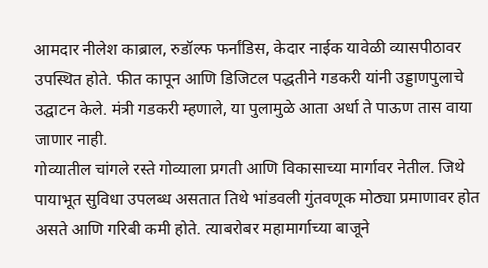आमदार नीलेश काब्राल, रुडॉल्फ फर्नांडिस, केदार नाईक यावेळी व्यासपीठावर उपस्थित होते. फीत कापून आणि डिजिटल पद्धतीने गडकरी यांनी उड्डाणपुलाचे उद्घाटन केले. मंत्री गडकरी म्हणाले, या पुलामुळे आता अर्धा ते पाऊण तास वाया जाणार नाही.
गोव्यातील चांगले रस्ते गोव्याला प्रगती आणि विकासाच्या मार्गावर नेतील. जिथे पायाभूत सुविधा उपलब्ध असतात तिथे भांडवली गुंतवणूक मोठ्या प्रमाणावर होत असते आणि गरिबी कमी होते. त्याबरोबर महामार्गाच्या बाजूने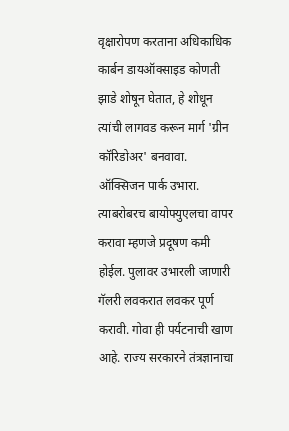वृक्षारोपण करताना अधिकाधिक कार्बन डायऑक्साइड कोणती झाडे शोषून घेतात, हे शोधून त्यांची लागवड करून मार्ग 'ग्रीन कॉरिडोअर' बनवावा.
ऑक्सिजन पार्क उभारा. त्याबरोबरच बायोफ्युएलचा वापर करावा म्हणजे प्रदूषण कमी होईल. पुलावर उभारली जाणारी गॅलरी लवकरात लवकर पूर्ण करावी. गोवा ही पर्यटनाची खाण आहे. राज्य सरकारने तंत्रज्ञानाचा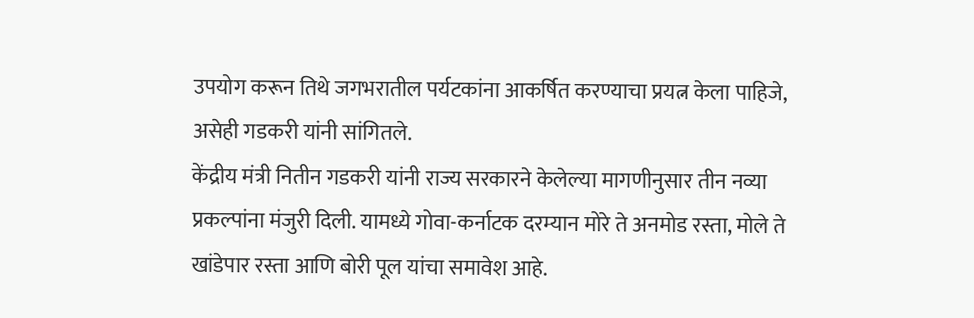उपयोग करून तिथे जगभरातील पर्यटकांना आकर्षित करण्याचा प्रयत्न केला पाहिजे, असेही गडकरी यांनी सांगितले.
केंद्रीय मंत्री नितीन गडकरी यांनी राज्य सरकारने केलेल्या मागणीनुसार तीन नव्या प्रकल्पांना मंजुरी दिली. यामध्ये गोवा-कर्नाटक दरम्यान मोरे ते अनमोड रस्ता, मोले ते खांडेपार रस्ता आणि बोरी पूल यांचा समावेश आहे.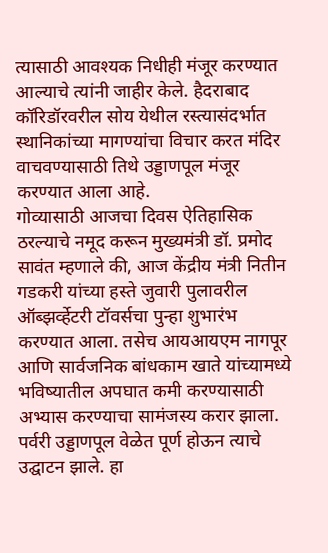त्यासाठी आवश्यक निधीही मंजूर करण्यात आल्याचे त्यांनी जाहीर केले. हैदराबाद कॉरिडॉरवरील सोय येथील रस्त्यासंदर्भात स्थानिकांच्या मागण्यांचा विचार करत मंदिर वाचवण्यासाठी तिथे उड्डाणपूल मंजूर करण्यात आला आहे.
गोव्यासाठी आजचा दिवस ऐतिहासिक ठरल्याचे नमूद करून मुख्यमंत्री डॉ. प्रमोद सावंत म्हणाले की, आज केंद्रीय मंत्री नितीन गडकरी यांच्या हस्ते जुवारी पुलावरील ऑब्झर्व्हेटरी टॉवर्सचा पुन्हा शुभारंभ करण्यात आला. तसेच आयआयएम नागपूर आणि सार्वजनिक बांधकाम खाते यांच्यामध्ये भविष्यातील अपघात कमी करण्यासाठी अभ्यास करण्याचा सामंजस्य करार झाला. पर्वरी उड्डाणपूल वेळेत पूर्ण होऊन त्याचे उद्घाटन झाले. हा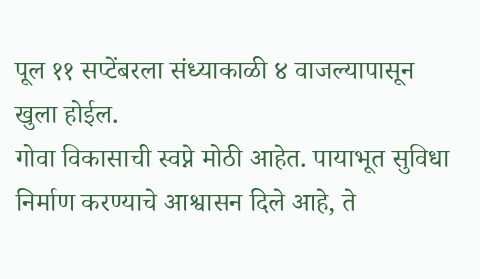पूल ११ सप्टेंबरला संध्याकाळी ४ वाजल्यापासून खुला होईल.
गोवा विकासाची स्वप्ने मोठी आहेत. पायाभूत सुविधा निर्माण करण्याचे आश्वासन दिले आहे, ते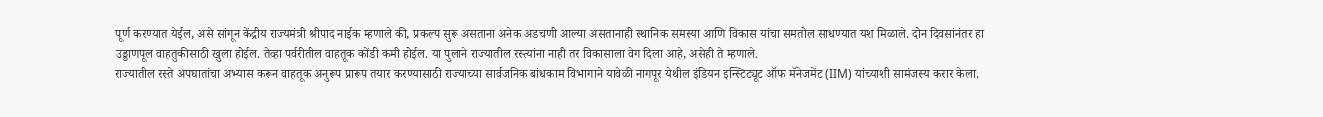पूर्ण करण्यात येईल, असे सांगून केंद्रीय राज्यमंत्री श्रीपाद नाईक म्हणाले की, प्रकल्प सुरू असताना अनेक अडचणी आल्या असतानाही स्थानिक समस्या आणि विकास यांचा समतोल साधण्यात यश मिळाले. दोन दिवसांनंतर हा उड्डाणपूल वाहतुकीसाठी खुला होईल. तेव्हा पर्वरीतील वाहतूक कोंडी कमी होईल. या पुलाने राज्यातील रस्त्यांना नाही तर विकासाला वेग दिला आहे, असेही ते म्हणाले.
राज्यातील रस्ते अपघातांचा अभ्यास करून वाहतूक अनुरूप प्रारूप तयार करण्यासाठी राज्याच्या सार्वजनिक बांधकाम विभागाने यावेळी नागपूर येथील इंडियन इन्स्टिट्यूट ऑफ मॅनेजमेंट (IIM) यांच्याशी सामंजस्य करार केला.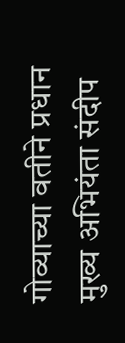गोव्याच्या वतीने प्रधान मुख्य अभियंता संदीप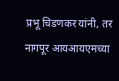प्रभू चिडणकर यांनी, तर नागपूर आयआयएमच्या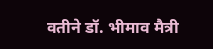वतीने डॉ. भीमाव मैत्री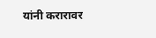यांनी करारावर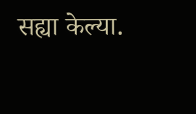सह्या केल्या.